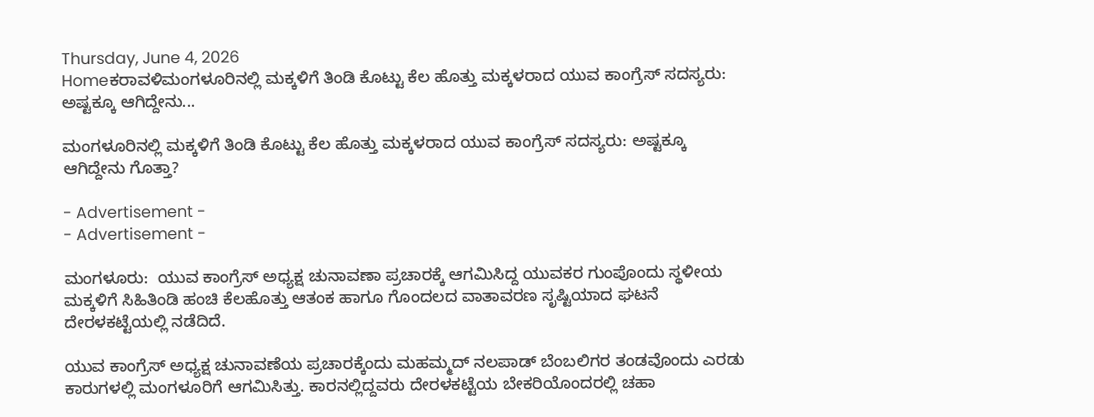Thursday, June 4, 2026
Homeಕರಾವಳಿಮಂಗಳೂರಿನಲ್ಲಿ ಮಕ್ಕಳಿಗೆ ತಿಂಡಿ ಕೊಟ್ಟು ಕೆಲ ಹೊತ್ತು ಮಕ್ಕಳರಾದ ಯುವ ಕಾಂಗ್ರೆಸ್ ಸದಸ್ಯರು: ಅಷ್ಟಕ್ಕೂ ಆಗಿದ್ದೇನು...

ಮಂಗಳೂರಿನಲ್ಲಿ ಮಕ್ಕಳಿಗೆ ತಿಂಡಿ ಕೊಟ್ಟು ಕೆಲ ಹೊತ್ತು ಮಕ್ಕಳರಾದ ಯುವ ಕಾಂಗ್ರೆಸ್ ಸದಸ್ಯರು: ಅಷ್ಟಕ್ಕೂ ಆಗಿದ್ದೇನು ಗೊತ್ತಾ?

- Advertisement -
- Advertisement -

ಮಂಗಳೂರು:  ಯುವ ಕಾಂಗ್ರೆಸ್ ಅಧ್ಯಕ್ಷ ಚುನಾವಣಾ ಪ್ರಚಾರಕ್ಕೆ ಆಗಮಿಸಿದ್ದ ಯುವಕರ ಗುಂಪೊಂದು ಸ್ಥಳೀಯ ಮಕ್ಕಳಿಗೆ ಸಿಹಿತಿಂಡಿ ಹಂಚಿ ಕೆಲಹೊತ್ತು ಆತಂಕ ಹಾಗೂ ಗೊಂದಲದ ವಾತಾವರಣ ಸೃಷ್ಟಿಯಾದ ಘಟನೆ ದೇರಳಕಟ್ಟೆಯಲ್ಲಿ ನಡೆದಿದೆ.

ಯುವ ಕಾಂಗ್ರೆಸ್ ಅಧ್ಯಕ್ಷ ಚುನಾವಣೆಯ ಪ್ರಚಾರಕ್ಕೆಂದು ಮಹಮ್ಮದ್ ನಲಪಾಡ್ ಬೆಂಬಲಿಗರ ತಂಡವೊಂದು ಎರಡು ಕಾರುಗಳಲ್ಲಿ ಮಂಗಳೂರಿಗೆ ಆಗಮಿಸಿತ್ತು. ಕಾರನಲ್ಲಿದ್ದವರು ದೇರಳಕಟ್ಟೆಯ ಬೇಕರಿಯೊಂದರಲ್ಲಿ ಚಹಾ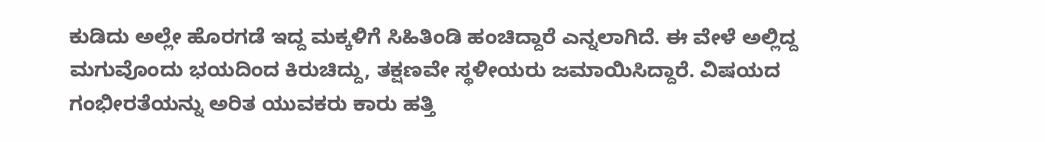ಕುಡಿದು ಅಲ್ಲೇ ಹೊರಗಡೆ ಇದ್ದ ಮಕ್ಕಳಿಗೆ ಸಿಹಿತಿಂಡಿ ಹಂಚಿದ್ದಾರೆ ಎನ್ನಲಾಗಿದೆ. ಈ ವೇಳೆ ಅಲ್ಲಿದ್ದ ಮಗುವೊಂದು ಭಯದಿಂದ ಕಿರುಚಿದ್ದು, ತಕ್ಷಣವೇ ಸ್ಥಳೀಯರು ಜಮಾಯಿಸಿದ್ದಾರೆ. ವಿಷಯದ ಗಂಭೀರತೆಯನ್ನು ಅರಿತ ಯುವಕರು ಕಾರು ಹತ್ತಿ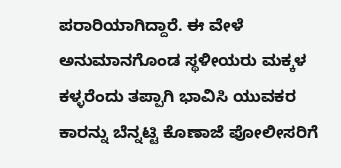ಪರಾರಿಯಾಗಿದ್ದಾರೆ. ಈ ವೇಳೆ ಅನುಮಾನಗೊಂಡ ಸ್ಥಳೀಯರು ಮಕ್ಕಳ ಕಳ್ಳರೆಂದು ತಪ್ಪಾಗಿ ಭಾವಿಸಿ ಯುವಕರ ಕಾರನ್ನು ಬೆನ್ನಟ್ಟಿ ಕೊಣಾಜೆ ಪೋಲೀಸರಿಗೆ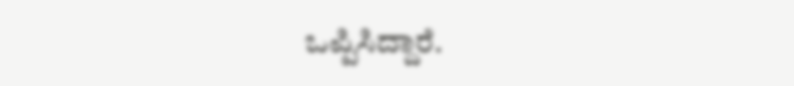ಒಪ್ಪಿಸಿದ್ದಾರೆ.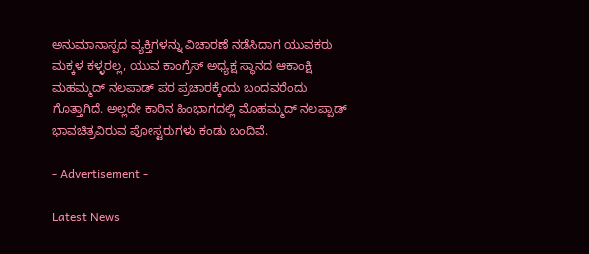ಅನುಮಾನಾಸ್ಪದ ವ್ಯಕ್ತಿಗಳನ್ನು ವಿಚಾರಣೆ ನಡೆಸಿದಾಗ ಯುವಕರು ಮಕ್ಕಳ ಕಳ್ಳರಲ್ಲ, ಯುವ ಕಾಂಗ್ರೆಸ್ ಅಧ್ಯಕ್ಷ ಸ್ಥಾನದ ಆಕಾಂಕ್ಷಿ ಮಹಮ್ಮದ್ ನಲಪಾಡ್ ಪರ ಪ್ರಚಾರಕ್ಕೆಂದು ಬಂದವರೆಂದು ಗೊತ್ತಾಗಿದೆ. ಅಲ್ಲದೇ ಕಾರಿನ ಹಿಂಭಾಗದಲ್ಲಿ ಮೊಹಮ್ಮದ್ ನಲಪ್ಪಾಡ್ ಭಾವಚಿತ್ರವಿರುವ ಪೋಸ್ಟರುಗಳು ಕಂಡು ಬಂದಿವೆ.

- Advertisement -

Latest News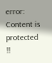error: Content is protected !!